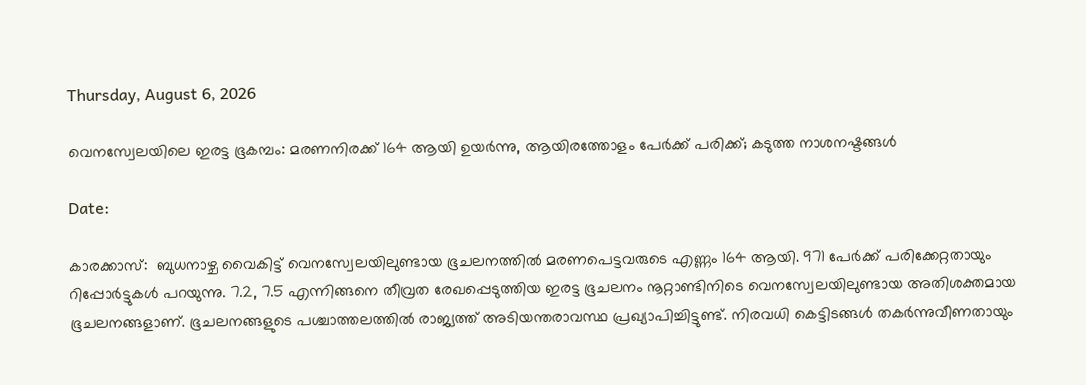Thursday, August 6, 2026

വെനസ്വേലയിലെ ഇരട്ട ഭൂകമ്പം: മരണനിരക്ക് 164 ആയി ഉയർന്നു, ആയിരത്തോളം പേർക്ക് പരിക്ക്; കടുത്ത നാശനഷ്ടങ്ങൾ

Date:

കാരക്കാസ്:  ബുധനാഴ്ച വൈകിട്ട് വെനസ്വേലയിലുണ്ടായ ഭൂചലനത്തിൽ മരണപെട്ടവരുടെ എണ്ണം 164 ആയി. 971 പേർക്ക് പരിക്കേറ്റതായും റിപ്പോർട്ടുകൾ പറയുന്നു. 7.2, 7.5 എന്നിങ്ങനെ തീവ്രത രേഖപ്പെടുത്തിയ ഇരട്ട ഭൂചലനം നൂറ്റാണ്ടിനിടെ വെനസ്വേലയിലുണ്ടായ അതിശക്തമായ ഭൂചലനങ്ങളാണ്. ഭൂചലനങ്ങളുടെ പശ്ചാത്തലത്തിൽ രാജ്യത്ത് അടിയന്തരാവസ്ഥ പ്രഖ്യാപിച്ചിട്ടുണ്ട്. നിരവധി കെട്ടിടങ്ങൾ തകർന്നുവീണതായും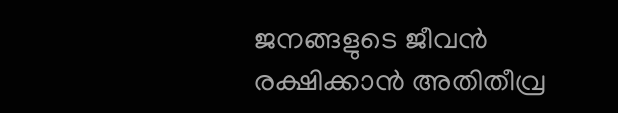ജനങ്ങളുടെ ജീവൻ രക്ഷിക്കാൻ അതിതീവ്ര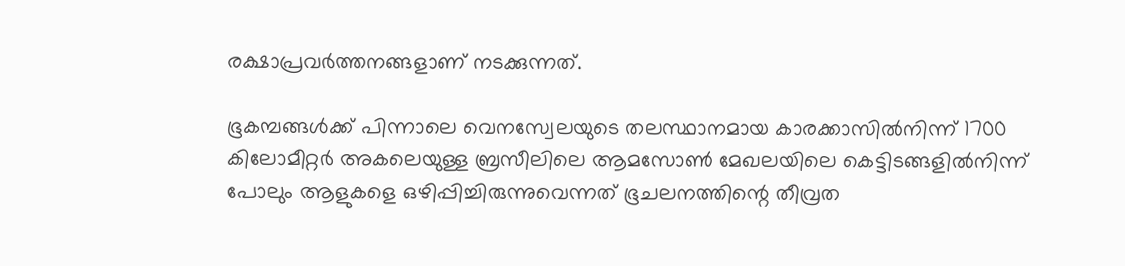രക്ഷാപ്രവർത്തനങ്ങളാണ് നടക്കുന്നത്.

ഭൂകമ്പങ്ങൾക്ക് പിന്നാലെ വെനസ്വേലയുടെ തലസ്ഥാനമായ കാരക്കാസിൽനിന്ന് 1700 കിലോമീറ്റർ അകലെയുള്ള ബ്രസീലിലെ ആമസോൺ മേഖലയിലെ കെട്ടിടങ്ങളിൽനിന്ന് പോലും ആളുകളെ ഒഴിപ്പിച്ചിരുന്നുവെന്നത് ഭൂചലനത്തിന്റെ തീവ്രത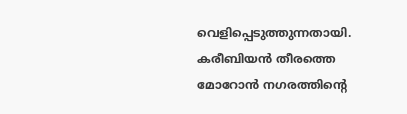വെളിപ്പെടുത്തുന്നതായി. കരീബിയൻ തീരത്തെ മോറോൻ നഗരത്തിന്റെ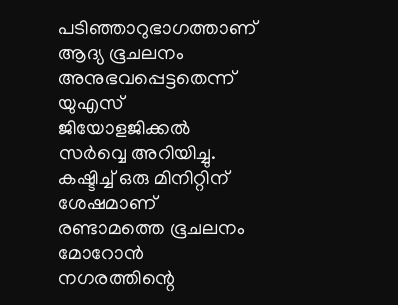പടിഞ്ഞാറുഭാഗത്താണ് ആദ്യ ഭൂചലനം അനുഭവപ്പെട്ടതെന്ന് യുഎസ് ജിയോളജിക്കൽ സർവ്വെ അറിയിച്ചു. കഷ്ടിച്ച് ഒരു മിനിറ്റിന് ശേഷമാണ് രണ്ടാമത്തെ ഭൂചലനം മോറോൻ നഗരത്തിന്റെ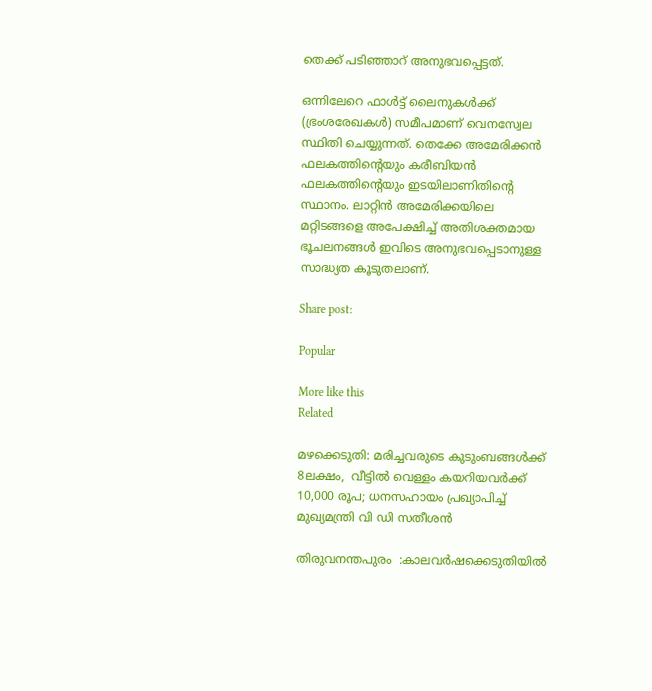തെക്ക് പടിഞ്ഞാറ് അനുഭവപ്പെട്ടത്.

ഒന്നിലേറെ ഫാൾട്ട് ലൈനുകൾക്ക് (ഭ്രംശരേഖകൾ) സമീപമാണ് വെനസ്വേല സ്ഥിതി ചെയ്യുന്നത്. തെക്കേ അമേരിക്കൻ ഫലകത്തിന്റെയും കരീബിയൻ ഫലകത്തിന്റെയും ഇടയിലാണിതിന്റെ സ്ഥാനം. ലാറ്റിൻ അമേരിക്കയിലെ മറ്റിടങ്ങളെ അപേക്ഷിച്ച് അതിശക്തമായ ഭൂചലനങ്ങൾ ഇവിടെ അനുഭവപ്പെടാനുള്ള സാദ്ധ്യത കൂടുതലാണ്.

Share post:

Popular

More like this
Related

മഴക്കെടുതി: മരിച്ചവരുടെ കുടുംബങ്ങൾക്ക് 8ലക്ഷം,  വീട്ടിൽ വെള്ളം കയറിയവർക്ക് 10,000 രൂപ; ധനസഹായം പ്രഖ്യാപിച്ച് മുഖ്യമന്ത്രി വി ഡി സതീശൻ

തിരുവനന്തപുരം  :കാലവർഷക്കെടുതിയിൽ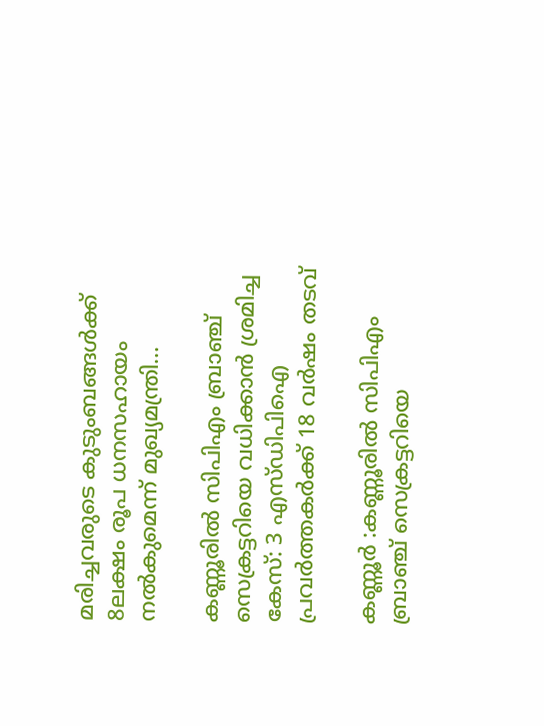മരിച്ചവരുടെ കുടുംബങ്ങൾക്ക് 8ലക്ഷം രൂപ ധനസഹായം നൽകുമെന്ന് മുഖ്യമന്ത്രി...

കണ്ണൂരിൽ സിപിഎം ബ്രാഞ്ച് സെക്രട്ടറിയെ വധിക്കാൻ ശ്രമിച്ച കേസ്: 3 എസ്ഡിപിഐ പ്രവർത്തകർക്ക് 18 വർഷം തടവ്

കണ്ണൂര്‍ :കണ്ണൂരിൽ സിപിഎം ബ്രാഞ്ച് സെക്രട്ടറിയെ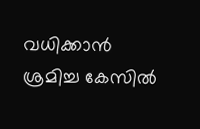വധിക്കാൻ ശ്രമിച്ച കേസില്‍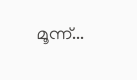മൂന്ന്...